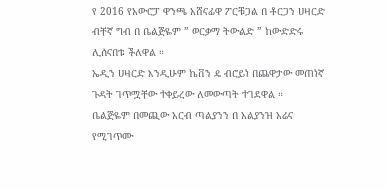የ 2016 የአውሮፓ ዋንጫ አሸናፊዋ ፖርቹጋል በ ቶርጋን ሀዛርድ ብቸኛ ግብ በ ቤልጅዬም ” ወርቃማ ትውልድ ” ከውድድሩ ሊሰናበቱ ችለዋል ።
ኤዲን ሀዛርድ እንዲሁም ኬቨን ዴ ብሮይነ በጨዋታው መጠነኛ ጉዳት ገጥሟቸው ተቀይረው ለመውጣት ተገደዋል ።
ቤልጅዬም በመጪው አርብ ጣልያንን በ አልያንዝ አሬና የሚገጥሙ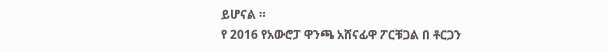ይሆናል ።
የ 2016 የአውሮፓ ዋንጫ አሸናፊዋ ፖርቹጋል በ ቶርጋን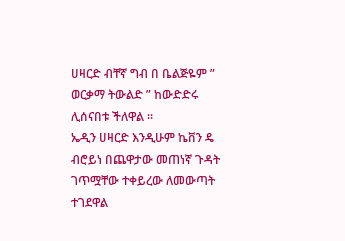ሀዛርድ ብቸኛ ግብ በ ቤልጅዬም ” ወርቃማ ትውልድ ” ከውድድሩ ሊሰናበቱ ችለዋል ።
ኤዲን ሀዛርድ እንዲሁም ኬቨን ዴ ብሮይነ በጨዋታው መጠነኛ ጉዳት ገጥሟቸው ተቀይረው ለመውጣት ተገደዋል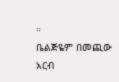።
ቤልጅዬም በመጪው አርብ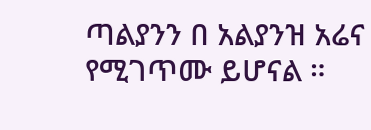ጣልያንን በ አልያንዝ አሬና የሚገጥሙ ይሆናል ።